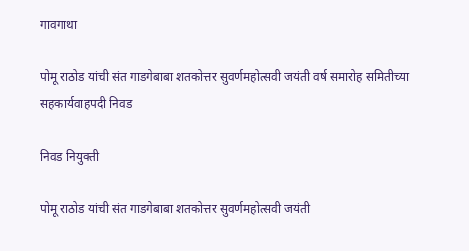गावगाथा

पोमू राठोड यांची संत गाडगेबाबा शतकोत्तर सुवर्णमहोत्सवी जयंती वर्ष समारोह समितीच्या सहकार्यवाहपदी निवड

निवड नियुक्ती

पोमू राठोड यांची संत गाडगेबाबा शतकोत्तर सुवर्णमहोत्सवी जयंती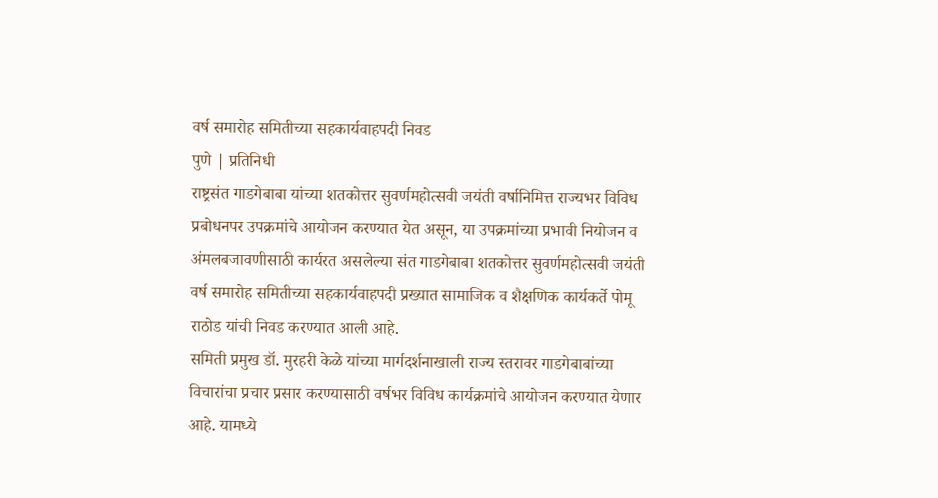वर्ष समारोह समितीच्या सहकार्यवाहपदी निवड
पुणे | प्रतिनिधी
राष्ट्रसंत गाडगेबाबा यांच्या शतकोत्तर सुवर्णमहोत्सवी जयंती वर्षानिमित्त राज्यभर विविध प्रबोधनपर उपक्रमांचे आयोजन करण्यात येत असून, या उपक्रमांच्या प्रभावी नियोजन व अंमलबजावणीसाठी कार्यरत असलेल्या संत गाडगेबाबा शतकोत्तर सुवर्णमहोत्सवी जयंती वर्ष समारोह समितीच्या सहकार्यवाहपदी प्रख्यात सामाजिक व शैक्षणिक कार्यकर्ते पोमू राठोड यांची निवड करण्यात आली आहे.
समिती प्रमुख डॉ. मुरहरी केळे यांच्या मार्गदर्शनाखाली राज्य स्तरावर गाडगेबाबांच्या विचारांचा प्रचार प्रसार करण्यासाठी वर्षभर विविध कार्यक्रमांचे आयोजन करण्यात येणार आहे. यामध्ये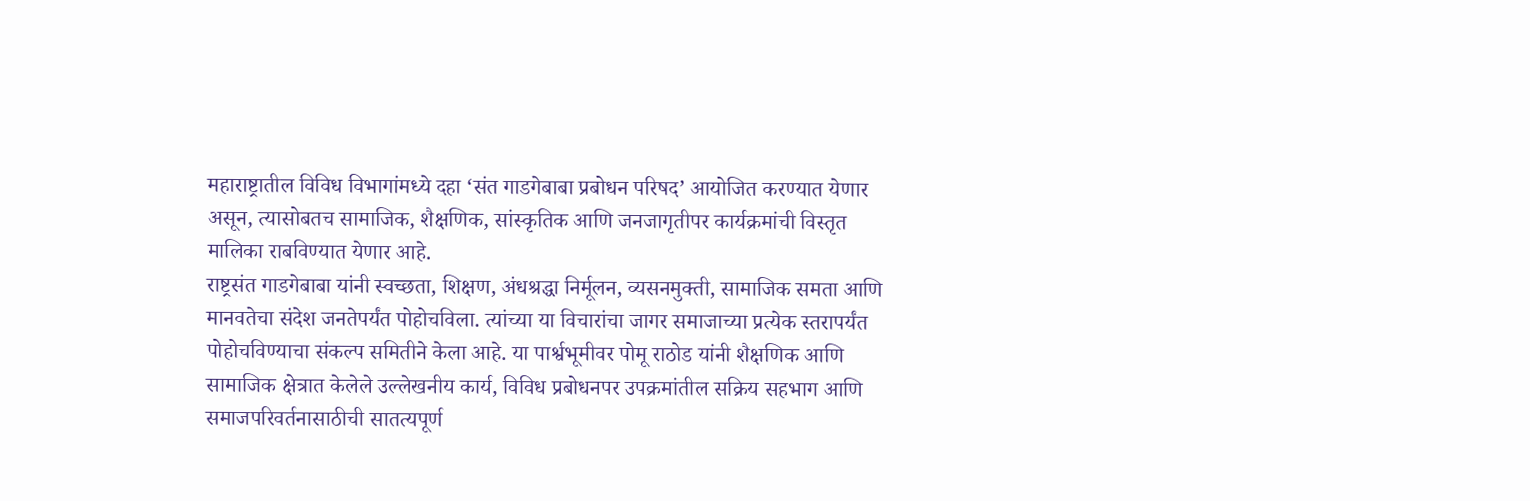महाराष्ट्रातील विविध विभागांमध्ये दहा ‘संत गाडगेबाबा प्रबोधन परिषद’ आयोजित करण्यात येणार असून, त्यासोबतच सामाजिक, शैक्षणिक, सांस्कृतिक आणि जनजागृतीपर कार्यक्रमांची विस्तृत मालिका राबविण्यात येणार आहे.
राष्ट्रसंत गाडगेबाबा यांनी स्वच्छता, शिक्षण, अंधश्रद्धा निर्मूलन, व्यसनमुक्ती, सामाजिक समता आणि मानवतेचा संदेश जनतेपर्यंत पोहोचविला. त्यांच्या या विचारांचा जागर समाजाच्या प्रत्येक स्तरापर्यंत पोहोचविण्याचा संकल्प समितीने केला आहे. या पार्श्वभूमीवर पोमू राठोड यांनी शैक्षणिक आणि सामाजिक क्षेत्रात केलेले उल्लेखनीय कार्य, विविध प्रबोधनपर उपक्रमांतील सक्रिय सहभाग आणि समाजपरिवर्तनासाठीची सातत्यपूर्ण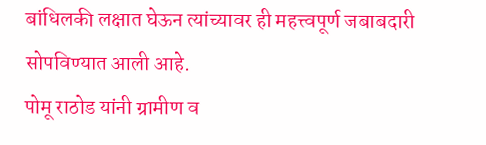बांधिलकी लक्षात घेऊन त्यांच्यावर ही महत्त्वपूर्ण जबाबदारी सोपविण्यात आली आहे.
पोमू राठोड यांनी ग्रामीण व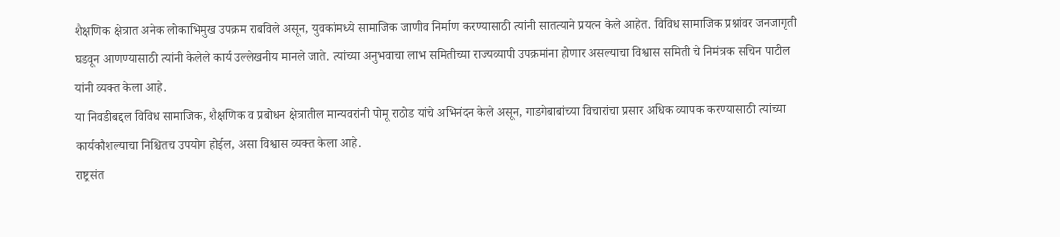शैक्षणिक क्षेत्रात अनेक लोकाभिमुख उपक्रम राबविले असून, युवकांमध्ये सामाजिक जाणीव निर्माण करण्यासाठी त्यांनी सातत्याने प्रयत्न केले आहेत. विविध सामाजिक प्रश्नांवर जनजागृती घडवून आणण्यासाठी त्यांनी केलेले कार्य उल्लेखनीय मानले जाते. त्यांच्या अनुभवाचा लाभ समितीच्या राज्यव्यापी उपक्रमांना होणार असल्याचा विश्वास समिती चे निमंत्रक सचिन पाटील यांनी व्यक्त केला आहे.
या निवडीबद्दल विविध सामाजिक, शैक्षणिक व प्रबोधन क्षेत्रातील मान्यवरांनी पोमू राठोड यांचे अभिनंदन केले असून, गाडगेबाबांच्या विचारांचा प्रसार अधिक व्यापक करण्यासाठी त्यांच्या कार्यकौशल्याचा निश्चितच उपयोग होईल, असा विश्वास व्यक्त केला आहे.
राष्ट्रसंत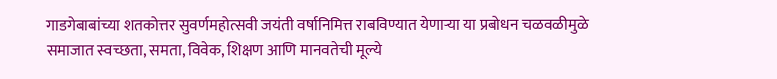गाडगेबाबांच्या शतकोत्तर सुवर्णमहोत्सवी जयंती वर्षानिमित्त राबविण्यात येणाऱ्या या प्रबोधन चळवळीमुळे समाजात स्वच्छता, समता, विवेक, शिक्षण आणि मानवतेची मूल्ये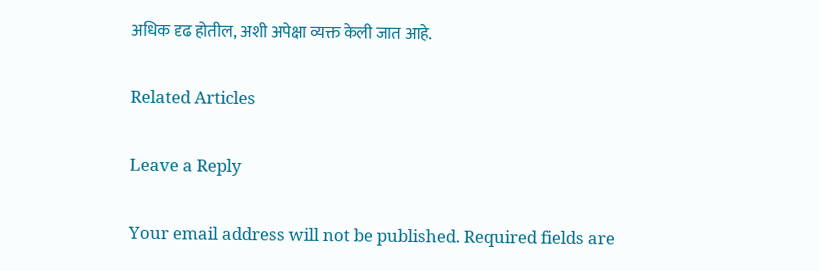अधिक दृढ होतील, अशी अपेक्षा व्यक्त केली जात आहे.

Related Articles

Leave a Reply

Your email address will not be published. Required fields are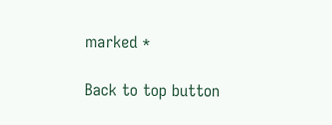marked *

Back to top button